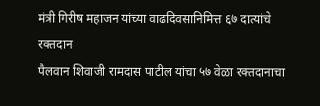मंत्री गिरीष महाजन यांच्या वाढदिवसानिमित्त ६७ दात्यांचे रक्तदान
पैलवान शिवाजी रामदास पाटील यांचा ५७ वेळा रक्तदानाचा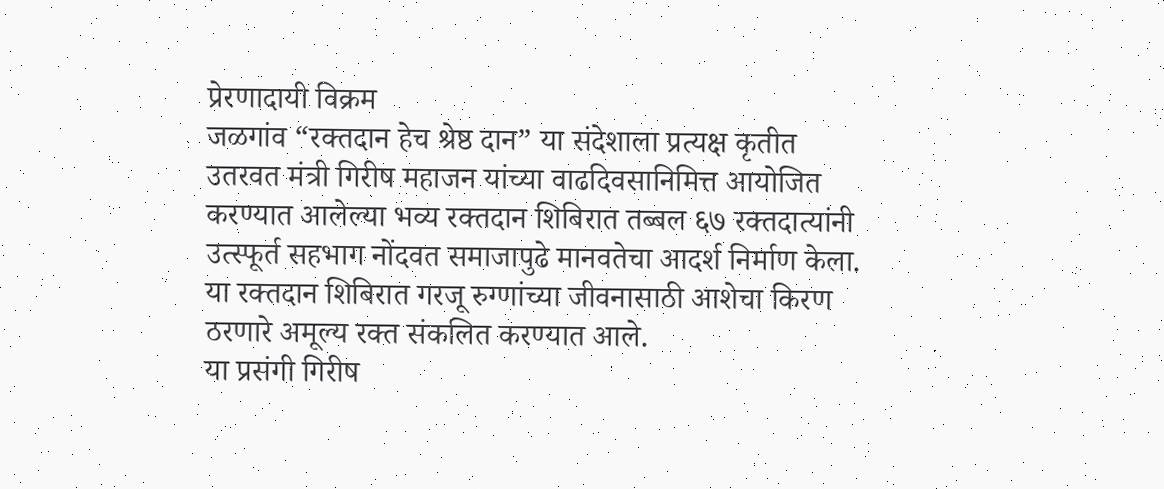प्रेरणादायी विक्रम
जळगांव “रक्तदान हेच श्रेष्ठ दान” या संदेशाला प्रत्यक्ष कृतीत उतरवत मंत्री गिरीष महाजन यांच्या वाढदिवसानिमित्त आयोजित करण्यात आलेल्या भव्य रक्तदान शिबिरात तब्बल ६७ रक्तदात्यांनी उत्स्फूर्त सहभाग नोंदवत समाजापुढे मानवतेचा आदर्श निर्माण केला. या रक्तदान शिबिरात गरजू रुग्णांच्या जीवनासाठी आशेचा किरण ठरणारे अमूल्य रक्त संकलित करण्यात आले.
या प्रसंगी गिरीष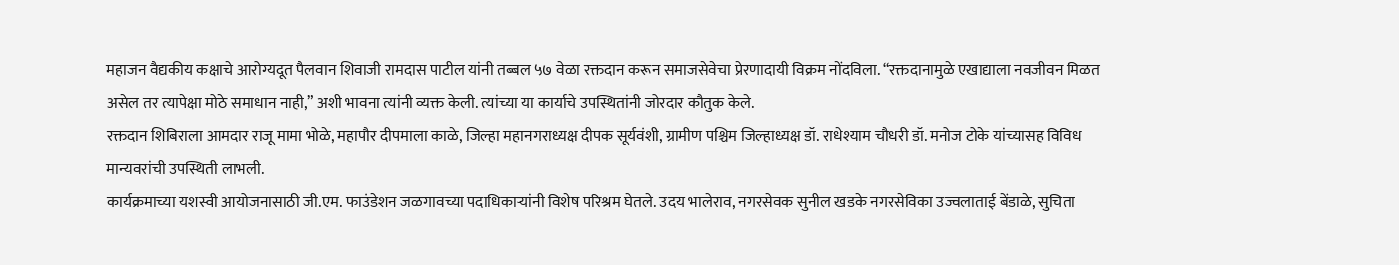महाजन वैद्यकीय कक्षाचे आरोग्यदूत पैलवान शिवाजी रामदास पाटील यांनी तब्बल ५७ वेळा रक्तदान करून समाजसेवेचा प्रेरणादायी विक्रम नोंदविला. “रक्तदानामुळे एखाद्याला नवजीवन मिळत असेल तर त्यापेक्षा मोठे समाधान नाही,” अशी भावना त्यांनी व्यक्त केली. त्यांच्या या कार्याचे उपस्थितांनी जोरदार कौतुक केले.
रक्तदान शिबिराला आमदार राजू मामा भोळे, महापौर दीपमाला काळे, जिल्हा महानगराध्यक्ष दीपक सूर्यवंशी, ग्रामीण पश्चिम जिल्हाध्यक्ष डॉ. राधेश्याम चौधरी डॉ. मनोज टोके यांच्यासह विविध मान्यवरांची उपस्थिती लाभली.
कार्यक्रमाच्या यशस्वी आयोजनासाठी जी.एम. फाउंडेशन जळगावच्या पदाधिकाऱ्यांनी विशेष परिश्रम घेतले. उदय भालेराव, नगरसेवक सुनील खडके नगरसेविका उज्वलाताई बेंडाळे, सुचिता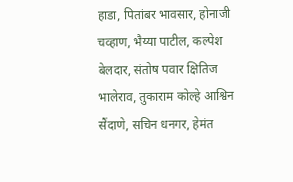हाडा, पितांबर भावसार, होनाजी चव्हाण, भैय्या पाटील, कल्पेश बेलदार, संतोष पवार क्षितिज भालेराव, तुकाराम कोल्हे आश्विन सैंदाणे, सचिन धनगर, हेमंत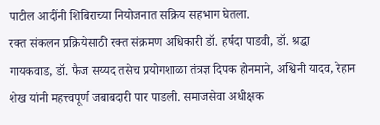पाटील आदींनी शिबिराच्या नियोजनात सक्रिय सहभाग घेतला.
रक्त संकलन प्रक्रियेसाठी रक्त संक्रमण अधिकारी डॉ. हर्षदा पाडवी, डॉ. श्रद्धा गायकवाड, डॉ. फैज सय्यद तसेच प्रयोगशाळा तंत्रज्ञ दिपक होनमाने, अश्विनी यादव, रेहान शेख यांनी महत्त्वपूर्ण जबाबदारी पार पाडली. समाजसेवा अधीक्षक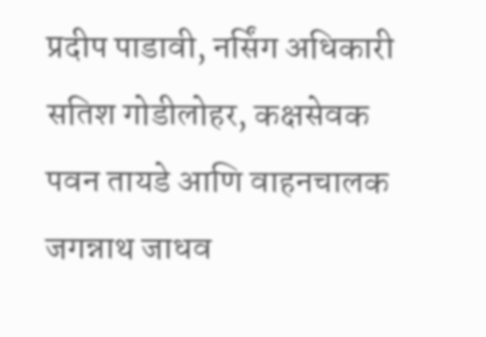प्रदीप पाडावी, नर्सिंग अधिकारी सतिश गोडीलोहर, कक्षसेवक पवन तायडे आणि वाहनचालक जगन्नाथ जाधव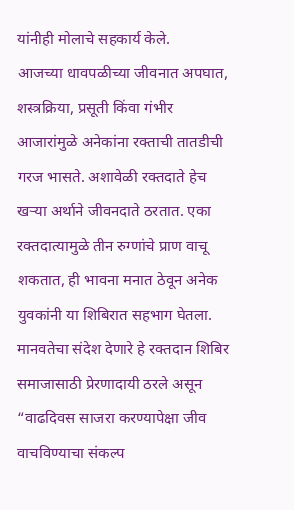यांनीही मोलाचे सहकार्य केले.
आजच्या धावपळीच्या जीवनात अपघात, शस्त्रक्रिया, प्रसूती किंवा गंभीर आजारांमुळे अनेकांना रक्ताची तातडीची गरज भासते. अशावेळी रक्तदाते हेच खऱ्या अर्थाने जीवनदाते ठरतात. एका रक्तदात्यामुळे तीन रुग्णांचे प्राण वाचू शकतात, ही भावना मनात ठेवून अनेक युवकांनी या शिबिरात सहभाग घेतला.
मानवतेचा संदेश देणारे हे रक्तदान शिबिर समाजासाठी प्रेरणादायी ठरले असून “वाढदिवस साजरा करण्यापेक्षा जीव वाचविण्याचा संकल्प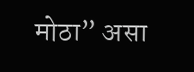मोठा” असा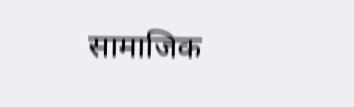सामाजिक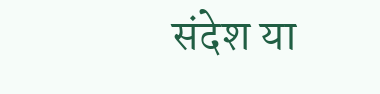संदेश या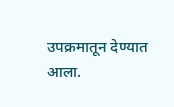उपक्रमातून देण्यात आला.